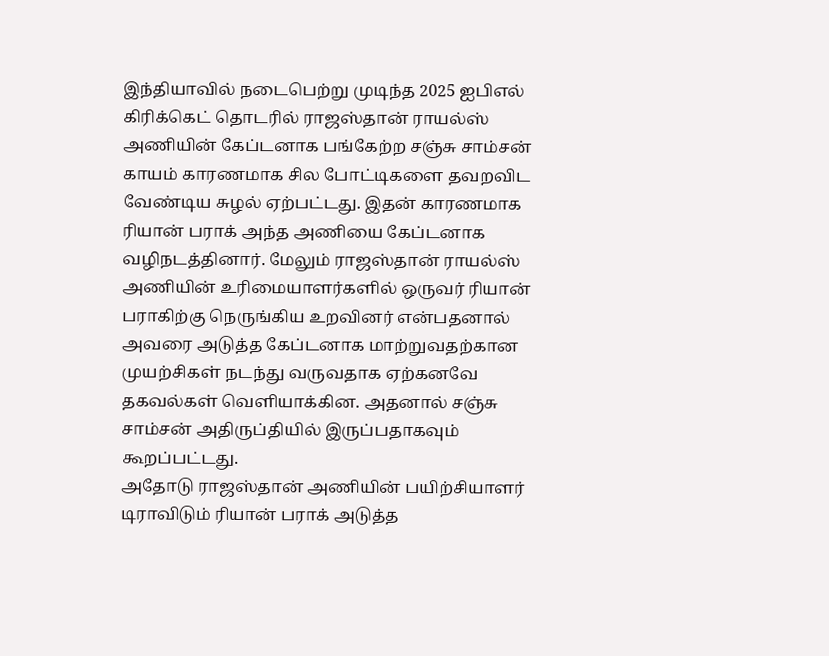இந்தியாவில் நடைபெற்று முடிந்த 2025 ஐபிஎல் கிரிக்கெட் தொடரில் ராஜஸ்தான் ராயல்ஸ் அணியின் கேப்டனாக பங்கேற்ற சஞ்சு சாம்சன் காயம் காரணமாக சில போட்டிகளை தவறவிட வேண்டிய சுழல் ஏற்பட்டது. இதன் காரணமாக ரியான் பராக் அந்த அணியை கேப்டனாக வழிநடத்தினார். மேலும் ராஜஸ்தான் ராயல்ஸ் அணியின் உரிமையாளர்களில் ஒருவர் ரியான் பராகிற்கு நெருங்கிய உறவினர் என்பதனால் அவரை அடுத்த கேப்டனாக மாற்றுவதற்கான முயற்சிகள் நடந்து வருவதாக ஏற்கனவே தகவல்கள் வெளியாக்கின. அதனால் சஞ்சு சாம்சன் அதிருப்தியில் இருப்பதாகவும் கூறப்பட்டது.
அதோடு ராஜஸ்தான் அணியின் பயிற்சியாளர் டிராவிடும் ரியான் பராக் அடுத்த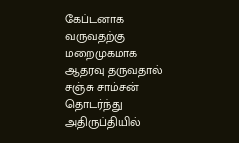கேப்டனாக வருவதற்கு மறைமுகமாக ஆதரவு தருவதால் சஞ்சு சாம்சன் தொடர்ந்து அதிருப்தியில்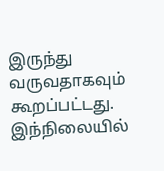இருந்து வருவதாகவும் கூறப்பட்டது. இந்நிலையில்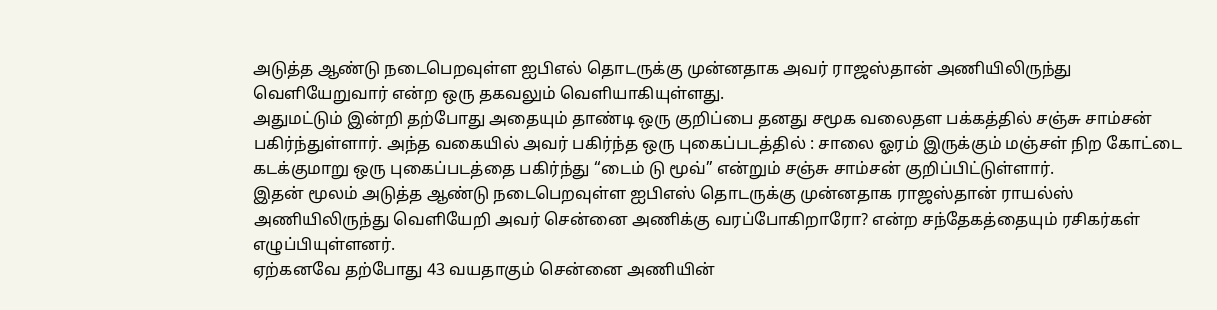அடுத்த ஆண்டு நடைபெறவுள்ள ஐபிஎல் தொடருக்கு முன்னதாக அவர் ராஜஸ்தான் அணியிலிருந்து வெளியேறுவார் என்ற ஒரு தகவலும் வெளியாகியுள்ளது.
அதுமட்டும் இன்றி தற்போது அதையும் தாண்டி ஒரு குறிப்பை தனது சமூக வலைதள பக்கத்தில் சஞ்சு சாம்சன் பகிர்ந்துள்ளார். அந்த வகையில் அவர் பகிர்ந்த ஒரு புகைப்படத்தில் : சாலை ஓரம் இருக்கும் மஞ்சள் நிற கோட்டை கடக்குமாறு ஒரு புகைப்படத்தை பகிர்ந்து “டைம் டு மூவ்” என்றும் சஞ்சு சாம்சன் குறிப்பிட்டுள்ளார்.
இதன் மூலம் அடுத்த ஆண்டு நடைபெறவுள்ள ஐபிஎஸ் தொடருக்கு முன்னதாக ராஜஸ்தான் ராயல்ஸ் அணியிலிருந்து வெளியேறி அவர் சென்னை அணிக்கு வரப்போகிறாரோ? என்ற சந்தேகத்தையும் ரசிகர்கள் எழுப்பியுள்ளனர்.
ஏற்கனவே தற்போது 43 வயதாகும் சென்னை அணியின்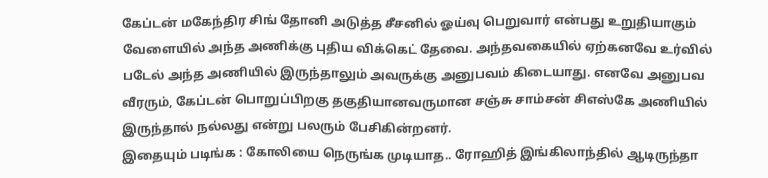கேப்டன் மகேந்திர சிங் தோனி அடுத்த சீசனில் ஓய்வு பெறுவார் என்பது உறுதியாகும் வேளையில் அந்த அணிக்கு புதிய விக்கெட் தேவை. அந்தவகையில் ஏற்கனவே உர்வில் படேல் அந்த அணியில் இருந்தாலும் அவருக்கு அனுபவம் கிடையாது. எனவே அனுபவ வீரரும், கேப்டன் பொறுப்பிறகு தகுதியானவருமான சஞ்சு சாம்சன் சிஎஸ்கே அணியில் இருந்தால் நல்லது என்று பலரும் பேசிகின்றனர்.
இதையும் படிங்க : கோலியை நெருங்க முடியாத.. ரோஹித் இங்கிலாந்தில் ஆடிருந்தா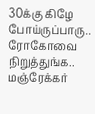30க்கு கிழே போய்ருப்பாரு.. ரோகோவை நிறுத்துங்க.. மஞ்ரேக்கர்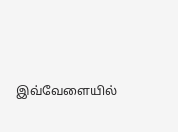இவ்வேளையில்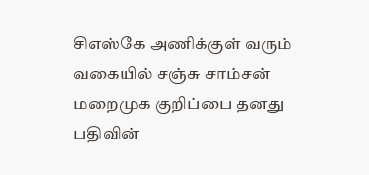சிஎஸ்கே அணிக்குள் வரும் வகையில் சஞ்சு சாம்சன் மறைமுக குறிப்பை தனது பதிவின்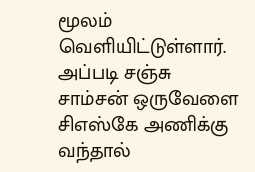மூலம் வெளியிட்டுள்ளார். அப்படி சஞ்சு சாம்சன் ஒருவேளை சிஎஸ்கே அணிக்கு வந்தால்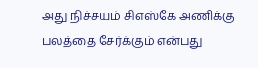அது நிச்சயம் சிஎஸ்கே அணிக்கு பலத்தை சேர்க்கும் என்பது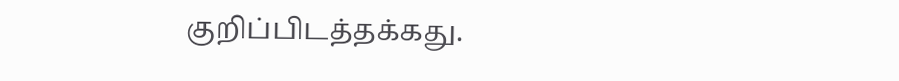குறிப்பிடத்தக்கது.